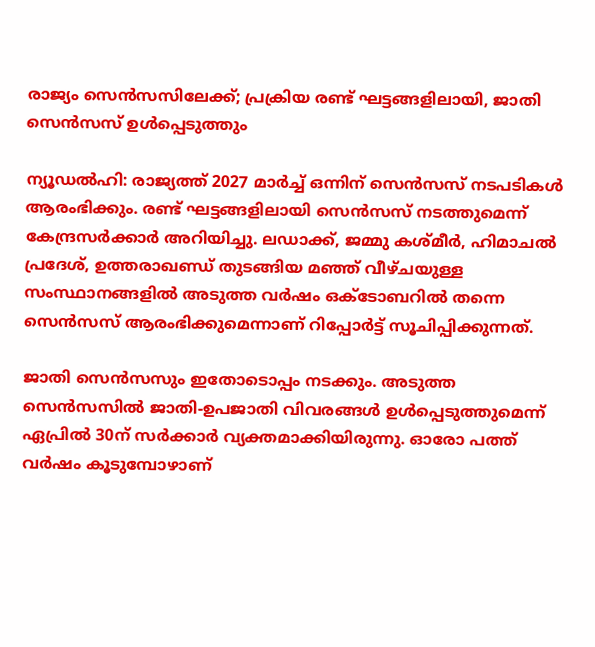രാജ്യം സെന്‍സസിലേക്ക്; പ്രക്രിയ രണ്ട് ഘട്ടങ്ങളിലായി, ജാതി സെന്‍സസ് ഉള്‍പ്പെടുത്തും

ന്യൂഡല്‍ഹി: രാജ്യത്ത് 2027 മാര്‍ച്ച് ഒന്നിന് സെന്‍സസ് നടപടികൾ ആരംഭിക്കും. രണ്ട് ഘട്ടങ്ങളിലായി സെൻസസ് നടത്തുമെന്ന് കേന്ദ്രസർക്കാർ അറിയിച്ചു. ലഡാക്ക്, ജമ്മു കശ്മീര്‍, ഹിമാചല്‍ പ്രദേശ്, ഉത്തരാഖണ്ഡ് തുടങ്ങിയ മഞ്ഞ് വീഴ്ചയുള്ള സംസ്ഥാനങ്ങളില്‍ അടുത്ത വര്‍ഷം ഒക്ടോബറില്‍ തന്നെ സെന്‍സസ് ആരംഭിക്കുമെന്നാണ് റിപ്പോര്‍ട്ട് സൂചിപ്പിക്കുന്നത്.

ജാതി സെന്‍സസും ഇതോടൊപ്പം നടക്കും. അടുത്ത സെന്‍സസില്‍ ജാതി-ഉപജാതി വിവരങ്ങള്‍ ഉള്‍പ്പെടുത്തുമെന്ന് ഏപ്രില്‍ 30ന് സര്‍ക്കാര്‍ വ്യക്തമാക്കിയിരുന്നു. ഓരോ പത്ത് വര്‍ഷം കൂടുമ്പോഴാണ്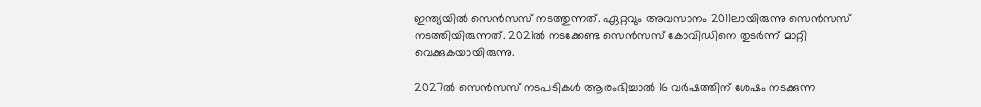ഇന്ത്യയില്‍ സെന്‍സസ് നടത്തുന്നത്. ഏറ്റവും അവസാനം 2011ലായിരുന്നു സെന്‍സസ് നടത്തിയിരുന്നത്. 2021ല്‍ നടക്കേണ്ട സെന്‍സസ് കോവിഡിനെ തുടര്‍ന്ന് മാറ്റി വെക്കുകയായിരുന്നു.

2027ല്‍ സെന്‍സസ് നടപടികൾ ആരംഭിച്ചാൽ 16 വര്‍ഷത്തിന് ശേഷം നടക്കുന്ന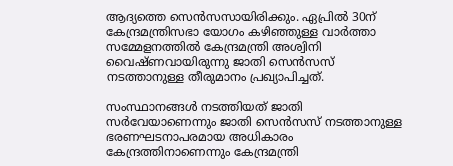ആദ്യത്തെ സെന്‍സസായിരിക്കും. ഏപ്രില്‍ 30ന് കേന്ദ്രമന്ത്രിസഭാ യോഗം കഴിഞ്ഞുള്ള വാര്‍ത്താ സമ്മേളനത്തില്‍ കേന്ദ്രമന്ത്രി അശ്വിനി വൈഷ്ണവായിരുന്നു ജാതി സെന്‍സസ് നടത്താനുള്ള തീരുമാനം പ്രഖ്യാപിച്ചത്.

സംസ്ഥാനങ്ങള്‍ നടത്തിയത് ജാതി സര്‍വേയാണെന്നും ജാതി സെന്‍സസ് നടത്താനുള്ള ഭരണഘടനാപരമായ അധികാരം കേന്ദ്രത്തിനാണെന്നും കേന്ദ്രമന്ത്രി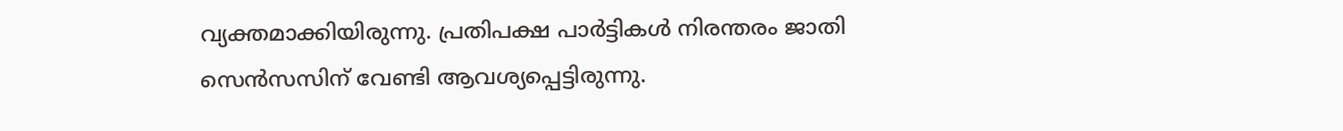വ്യക്തമാക്കിയിരുന്നു. പ്രതിപക്ഷ പാര്‍ട്ടികള്‍ നിരന്തരം ജാതി സെന്‍സസിന് വേണ്ടി ആവശ്യപ്പെട്ടിരുന്നു.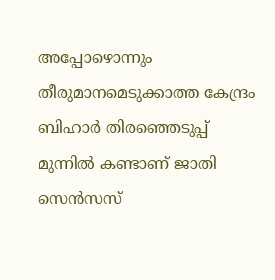അപ്പോഴൊന്നും തീരുമാനമെടുക്കാത്ത കേന്ദ്രം ബിഹാര്‍ തിരഞ്ഞെടുപ്പ് മുന്നില്‍ കണ്ടാണ് ജാതി സെന്‍സസ്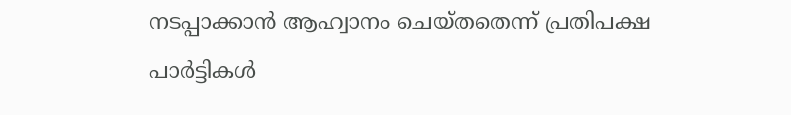നടപ്പാക്കാന്‍ ആഹ്വാനം ചെയ്തതെന്ന് പ്രതിപക്ഷ പാര്‍ട്ടികള്‍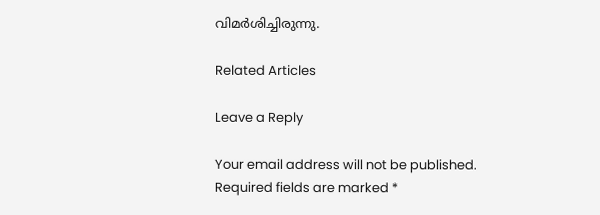വിമര്‍ശിച്ചിരുന്നു.

Related Articles

Leave a Reply

Your email address will not be published. Required fields are marked *